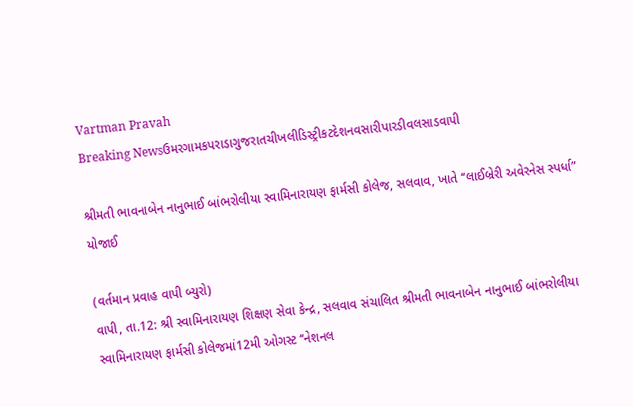Vartman Pravah
Breaking Newsઉમરગામકપરાડાગુજરાતચીખલીડિસ્ટ્રીકટદેશનવસારીપારડીવલસાડવાપી

શ્રીમતી ભાવનાબેન નાનુભાઈ બાંભરોલીયા સ્‍વામિનારાયણ ફાર્મસી કોલેજ, સલવાવ, ખાતે ‘‘લાઈબ્રેરી અવેરનેસ સ્‍પર્ધા” યોજાઈ

(વર્તમાન પ્રવાહ વાપી બ્‍યુરો)
વાપી, તા.12: શ્રી સ્‍વામિનારાયણ શિક્ષણ સેવા કેન્‍દ્ર, સલવાવ સંચાલિત શ્રીમતી ભાવનાબેન નાનુભાઈ બાંભરોલીયા સ્‍વામિનારાયણ ફાર્મસી કોલેજમાં12મી ઓગસ્‍ટ ‘‘નેશનલ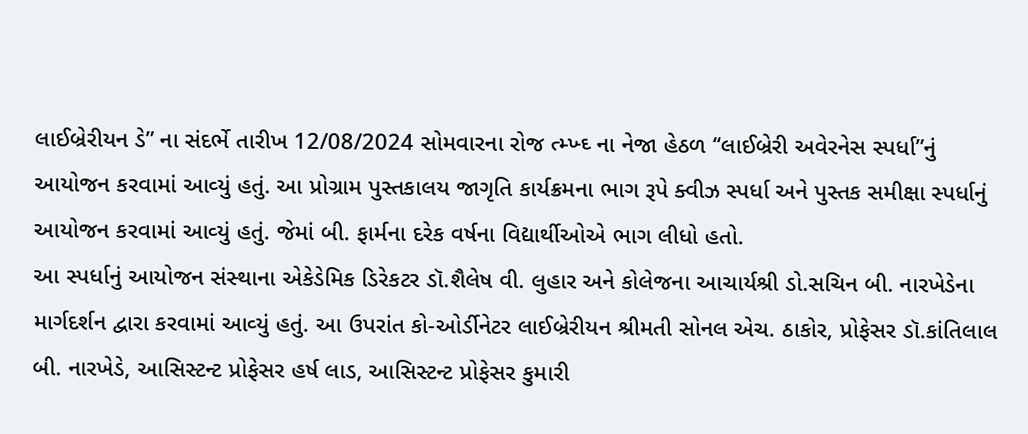લાઈબ્રેરીયન ડે” ના સંદર્ભે તારીખ 12/08/2024 સોમવારના રોજ ત્‍મ્‍ખ્‍ઘ્‍ ના નેજા હેઠળ ‘‘લાઈબ્રેરી અવેરનેસ સ્‍પર્ધા”નું આયોજન કરવામાં આવ્‍યું હતું. આ પ્રોગ્રામ પુસ્‍તકાલય જાગૃતિ કાર્યક્રમના ભાગ રૂપે ક્‍વીઝ સ્‍પર્ધા અને પુસ્‍તક સમીક્ષા સ્‍પર્ધાનું આયોજન કરવામાં આવ્‍યું હતું. જેમાં બી. ફાર્મના દરેક વર્ષના વિદ્યાર્થીઓએ ભાગ લીધો હતો.
આ સ્‍પર્ધાનું આયોજન સંસ્‍થાના એકેડેમિક ડિરેકટર ડૉ.શૈલેષ વી. લુહાર અને કોલેજના આચાર્યશ્રી ડો.સચિન બી. નારખેડેના માર્ગદર્શન દ્વારા કરવામાં આવ્‍યું હતું. આ ઉપરાંત કો-ઓર્ડીનેટર લાઈબ્રેરીયન શ્રીમતી સોનલ એચ. ઠાકોર, પ્રોફેસર ડૉ.કાંતિલાલ બી. નારખેડે, આસિસ્‍ટન્‍ટ પ્રોફેસર હર્ષ લાડ, આસિસ્‍ટન્‍ટ પ્રોફેસર કુમારી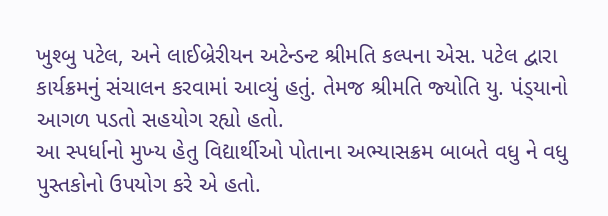ખુશ્‍બુ પટેલ, અને લાઈબ્રેરીયન અટેન્‍ડન્‍ટ શ્રીમતિ કલ્‍પના એસ. પટેલ દ્વારા કાર્યક્રમનું સંચાલન કરવામાં આવ્‍યું હતું. તેમજ શ્રીમતિ જ્‍યોતિ યુ. પંડ્‍યાનો આગળ પડતો સહયોગ રહ્યો હતો.
આ સ્‍પર્ધાનો મુખ્‍ય હેતુ વિદ્યાર્થીઓ પોતાના અભ્‍યાસક્રમ બાબતે વધુ ને વધુ પુસ્‍તકોનો ઉપયોગ કરે એ હતો.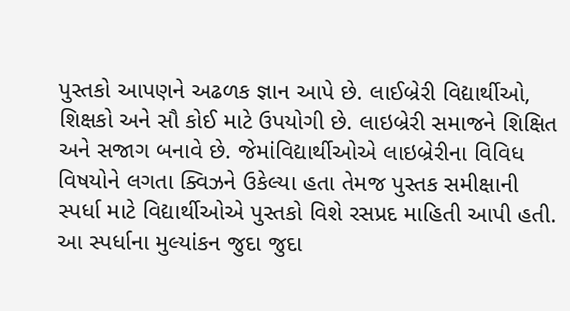પુસ્‍તકો આપણને અઢળક જ્ઞાન આપે છે. લાઈબ્રેરી વિદ્યાર્થીઓ, શિક્ષકો અને સૌ કોઈ માટે ઉપયોગી છે. લાઇબ્રેરી સમાજને શિક્ષિત અને સજાગ બનાવે છે. જેમાંવિદ્યાર્થીઓએ લાઇબ્રેરીના વિવિધ વિષયોને લગતા ક્‍વિઝને ઉકેલ્‍યા હતા તેમજ પુસ્‍તક સમીક્ષાની સ્‍પર્ધા માટે વિદ્યાર્થીઓએ પુસ્‍તકો વિશે રસપ્રદ માહિતી આપી હતી. આ સ્‍પર્ધાના મુલ્‍યાંકન જુદા જુદા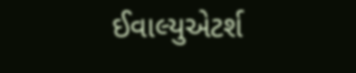ઈવાલ્‍યુએટર્શ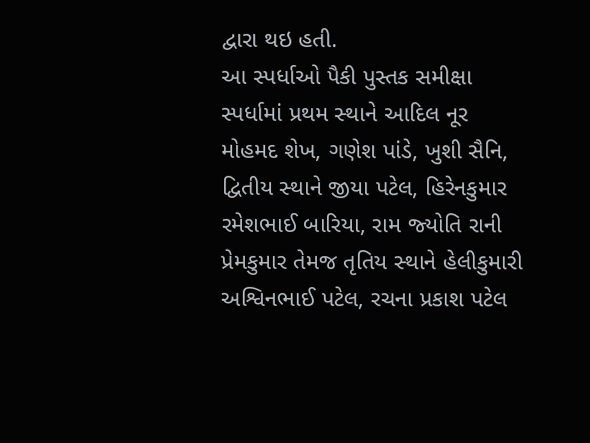દ્વારા થઇ હતી.
આ સ્‍પર્ધાઓ પૈકી પુસ્‍તક સમીક્ષા સ્‍પર્ધામાં પ્રથમ સ્‍થાને આદિલ નૂર મોહમદ શેખ, ગણેશ પાંડે, ખુશી સૈનિ, દ્વિતીય સ્‍થાને જીયા પટેલ, હિરેનકુમાર રમેશભાઈ બારિયા, રામ જ્‍યોતિ રાની પ્રેમકુમાર તેમજ તૃતિય સ્‍થાને હેલીકુમારી અશ્વિનભાઈ પટેલ, રચના પ્રકાશ પટેલ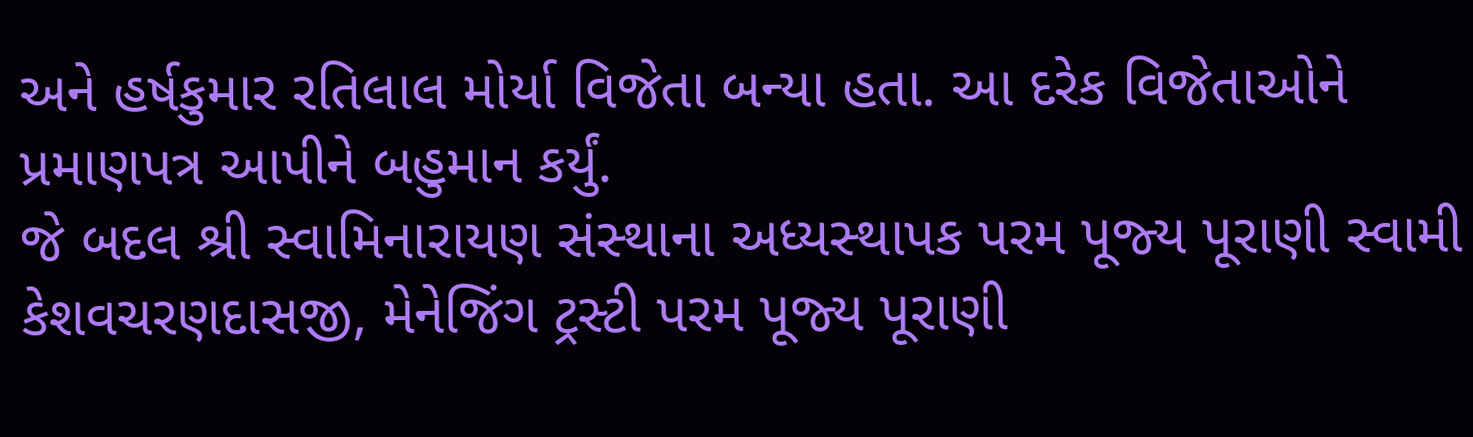અને હર્ષકુમાર રતિલાલ મોર્યા વિજેતા બન્‍યા હતા. આ દરેક વિજેતાઓને પ્રમાણપત્ર આપીને બહુમાન કર્યું.
જે બદલ શ્રી સ્‍વામિનારાયણ સંસ્‍થાના અધ્‍યસ્‍થાપક પરમ પૂજ્‍ય પૂરાણી સ્‍વામી કેશવચરણદાસજી, મેનેજિંગ ટ્રસ્‍ટી પરમ પૂજ્‍ય પૂરાણી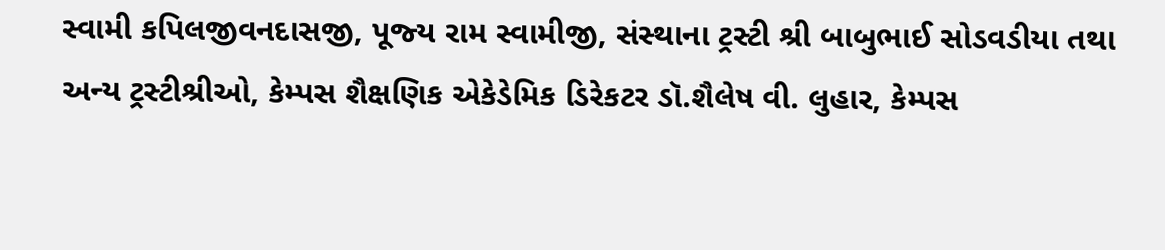સ્‍વામી કપિલજીવનદાસજી, પૂજ્‍ય રામ સ્‍વામીજી, સંસ્‍થાના ટ્રસ્‍ટી શ્રી બાબુભાઈ સોડવડીયા તથા અન્‍ય ટ્રસ્‍ટીશ્રીઓ, કેમ્‍પસ શૈક્ષણિક એકેડેમિક ડિરેકટર ડૉ.શૈલેષ વી. લુહાર, કેમ્‍પસ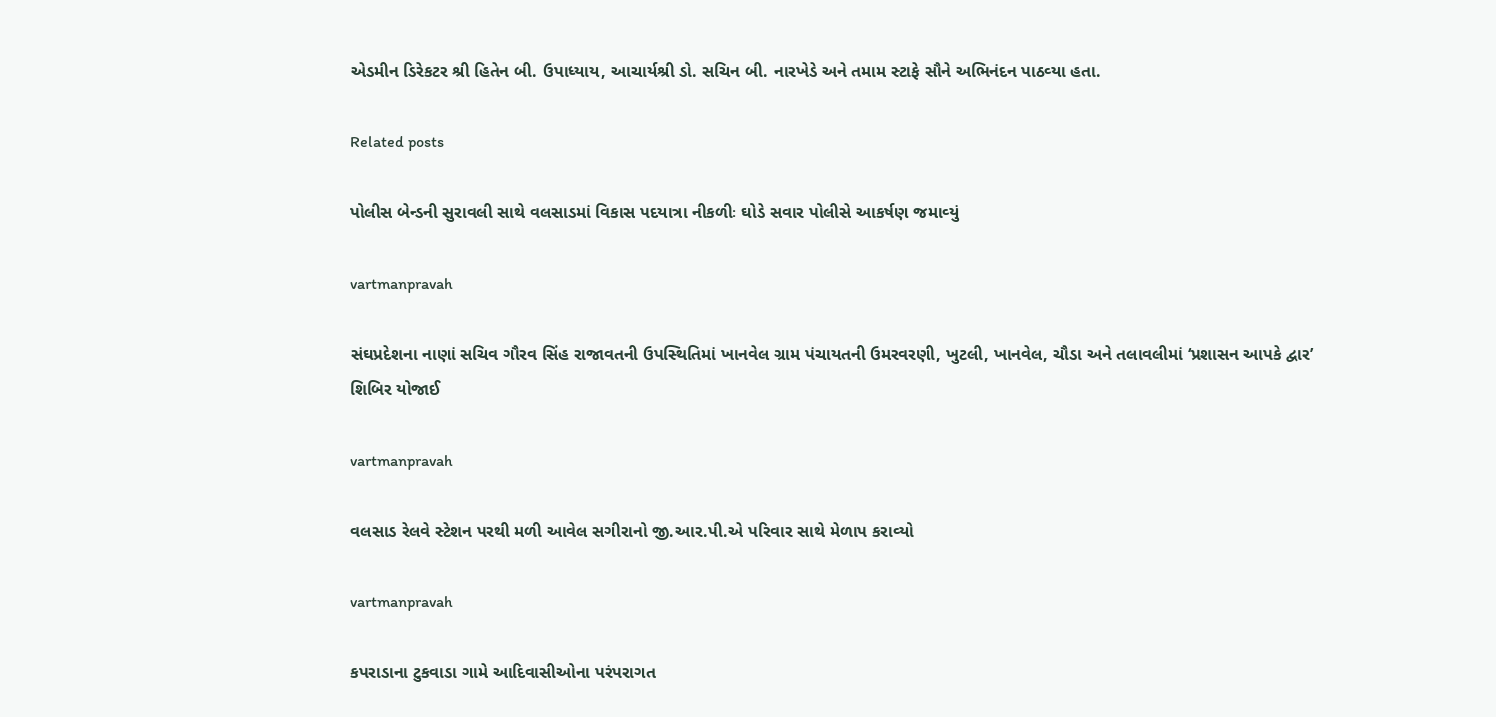એડમીન ડિરેકટર શ્રી હિતેન બી. ઉપાધ્‍યાય, આચાર્યશ્રી ડો. સચિન બી. નારખેડે અને તમામ સ્‍ટાફે સૌને અભિનંદન પાઠવ્‍યા હતા.

Related posts

પોલીસ બેન્‍ડની સુરાવલી સાથે વલસાડમાં વિકાસ પદયાત્રા નીકળીઃ ઘોડે સવાર પોલીસે આકર્ષણ જમાવ્‍યું

vartmanpravah

સંઘપ્રદેશના નાણાં સચિવ ગૌરવ સિંહ રાજાવતની ઉપસ્‍થિતિમાં ખાનવેલ ગ્રામ પંચાયતની ઉમરવરણી, ખુટલી, ખાનવેલ, ચૌડા અને તલાવલીમાં ‘પ્રશાસન આપકે દ્વાર’ શિબિર યોજાઈ

vartmanpravah

વલસાડ રેલવે સ્‍ટેશન પરથી મળી આવેલ સગીરાનો જી.આર.પી.એ પરિવાર સાથે મેળાપ કરાવ્‍યો

vartmanpravah

કપરાડાના ટુકવાડા ગામે આદિવાસીઓના પરંપરાગત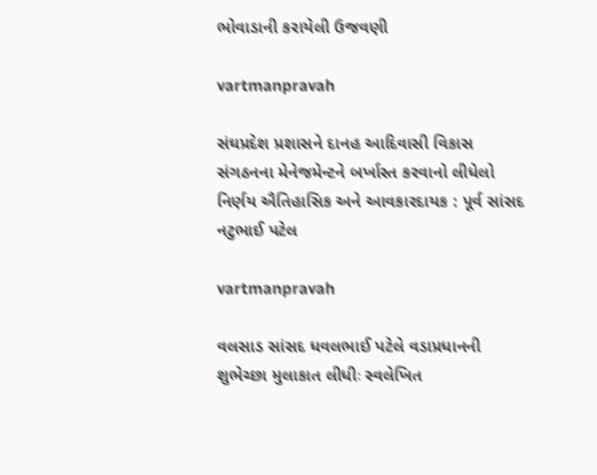ભોવાડાની કરાયેલી ઉજવણી

vartmanpravah

સંઘપ્રદેશ પ્રશાસને દાનહ આદિવાસી વિકાસ સંગઠનના મેનેજમેન્‍ટને બર્ખાસ્‍ત કરવાનો લીધેલો નિર્ણય ઐતિહાસિક અને આવકારદાયક : પૂર્વ સાંસદ નટુભાઈ પટેલ

vartmanpravah

વલસાડ સાંસદ ધવલભાઈ પટેલે વડાપ્રધાનની શુભેચ્છા મુલાકાત લીધીઃ સ્વલેખિત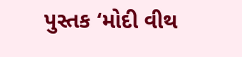પુસ્તક ‘મોદી વીથ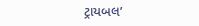ટ્રાયબલ’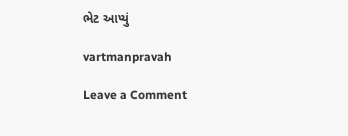ભેટ આપ્યું

vartmanpravah

Leave a Comment